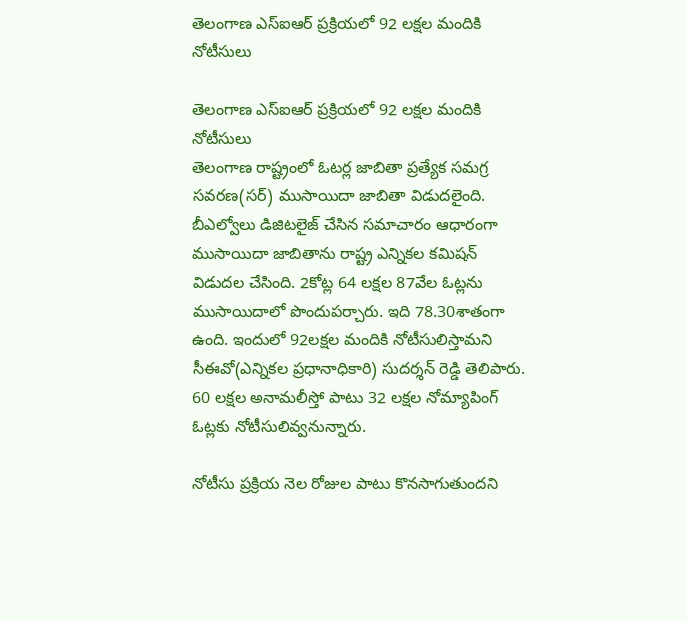తెలంగాణ ఎస్ఐఆర్ ప్రక్రియలో 92 లక్షల మందికి నోటీసులు

తెలంగాణ ఎస్ఐఆర్ ప్రక్రియలో 92 లక్షల మందికి నోటీసులు
తెలంగాణ రాష్ట్రంలో ఓటర్ల జాబితా ప్రత్యేక సమగ్ర సవరణ(సర్) ముసాయిదా జాబితా విడుదలైంది. బీఎల్వోలు డిజిటలైజ్ చేసిన సమాచారం ఆధారంగా ముసాయిదా జాబితాను రాష్ట్ర ఎన్నికల కమిషన్ విడుదల చేసింది. 2కోట్ల 64 లక్షల 87వేల ఓట్లను ముసాయిదాలో పొందుపర్చారు. ఇది 78.30శాతంగా ఉంది. ఇందులో 92లక్షల మందికి నోటీసులిస్తామని సీఈవో(ఎన్నికల ప్రధానాధికారి) సుదర్శన్ రెడ్డి తెలిపారు. 60 లక్షల అనామలీస్తో పాటు 32 లక్షల నోమ్యాపింగ్ ఓట్లకు నోటీసులివ్వనున్నారు.

నోటీసు ప్రక్రియ నెల రోజుల పాటు కొనసాగుతుందని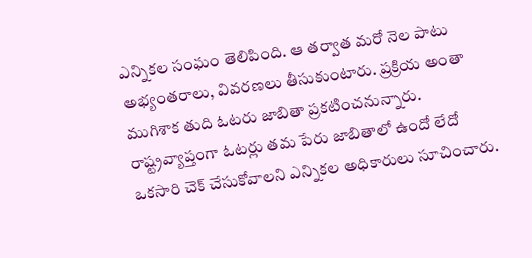ఎన్నికల సంఘం తెలిపింది. ఆ తర్వాత మరో నెల పాటు అభ్యంతరాలు, వివరణలు తీసుకుంటారు. ప్రక్రియ అంతా ముగిశాక తుది ఓటరు జాబితా ప్రకటించనున్నారు. రాష్ట్రవ్యాప్తంగా ఓటర్లు తమ పేరు జాబితాలో ఉందో లేదో ఒకసారి చెక్ చేసుకోవాలని ఎన్నికల అధికారులు సూచించారు.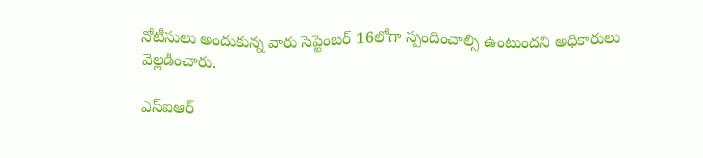నోటీసులు అందుకున్న వారు సెప్టెంబర్ 16లోగా స్పందించాల్సి ఉంటుందని అధికారులు వెల్లడించారు.

ఎస్ఐఆర్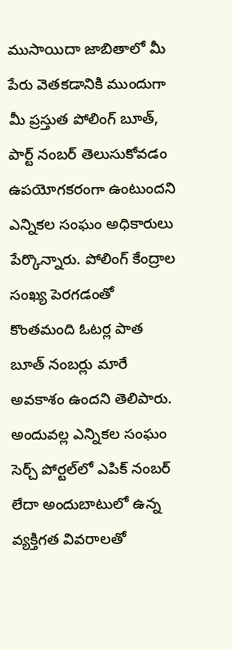ముసాయిదా జాబితాలో మీ పేరు వెతకడానికి ముందుగా మీ ప్రస్తుత పోలింగ్ బూత్, పార్ట్ నంబర్ తెలుసుకోవడం ఉపయోగకరంగా ఉంటుందని ఎన్నికల సంఘం అధికారులు పేర్కొన్నారు. పోలింగ్ కేంద్రాల సంఖ్య పెరగడంతో కొంతమంది ఓటర్ల పాత బూత్ నంబర్లు మారే అవకాశం ఉందని తెలిపారు. అందువల్ల ఎన్నికల సంఘం సెర్చ్ పోర్టల్‌లో ఎపిక్ నంబర్ లేదా అందుబాటులో ఉన్న వ్యక్తిగత వివరాలతో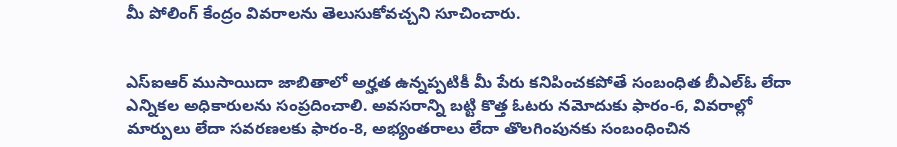మీ పోలింగ్ కేంద్రం వివరాలను తెలుసుకోవచ్చని సూచించారు.


ఎస్ఐఆర్ ముసాయిదా జాబితాలో అర్హత ఉన్నప్పటికీ మీ పేరు కనిపించకపోతే సంబంధిత బీఎల్‌ఓ లేదా ఎన్నికల అధికారులను సంప్రదించాలి. అవసరాన్ని బట్టి కొత్త ఓటరు నమోదుకు ఫారం-6, వివరాల్లో మార్పులు లేదా సవరణలకు ఫారం-8, అభ్యంతరాలు లేదా తొలగింపునకు సంబంధించిన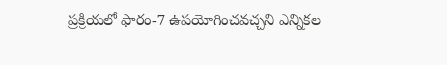ప్రక్రియలో ఫారం-7 ఉపయోగించవచ్చని ఎన్నికల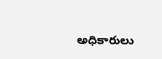అధికారులు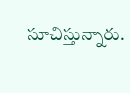సూచిస్తున్నారు.